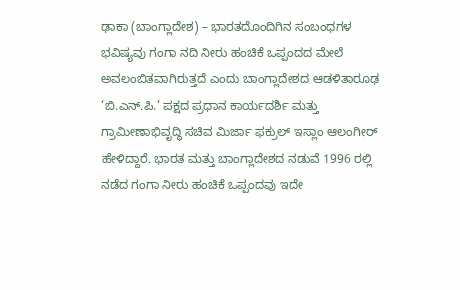ಢಾಕಾ (ಬಾಂಗ್ಲಾದೇಶ) – ಭಾರತದೊಂದಿಗಿನ ಸಂಬಂಧಗಳ ಭವಿಷ್ಯವು ಗಂಗಾ ನದಿ ನೀರು ಹಂಚಿಕೆ ಒಪ್ಪಂದದ ಮೇಲೆ ಅವಲಂಬಿತವಾಗಿರುತ್ತದೆ ಎಂದು ಬಾಂಗ್ಲಾದೇಶದ ಆಡಳಿತಾರೂಢ ‘ಬಿ.ಎನ್.ಪಿ.’ ಪಕ್ಷದ ಪ್ರಧಾನ ಕಾರ್ಯದರ್ಶಿ ಮತ್ತು ಗ್ರಾಮೀಣಾಭಿವೃದ್ಧಿ ಸಚಿವ ಮಿರ್ಜಾ ಫಕ್ರುಲ್ ಇಸ್ಲಾಂ ಆಲಂಗೀರ್ ಹೇಳಿದ್ದಾರೆ. ಭಾರತ ಮತ್ತು ಬಾಂಗ್ಲಾದೇಶದ ನಡುವೆ 1996 ರಲ್ಲಿ ನಡೆದ ಗಂಗಾ ನೀರು ಹಂಚಿಕೆ ಒಪ್ಪಂದವು ಇದೇ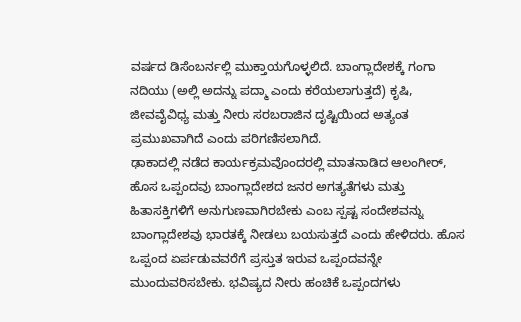ವರ್ಷದ ಡಿಸೆಂಬರ್ನಲ್ಲಿ ಮುಕ್ತಾಯಗೊಳ್ಳಲಿದೆ. ಬಾಂಗ್ಲಾದೇಶಕ್ಕೆ ಗಂಗಾ ನದಿಯು (ಅಲ್ಲಿ ಅದನ್ನು ಪದ್ಮಾ ಎಂದು ಕರೆಯಲಾಗುತ್ತದೆ) ಕೃಷಿ, ಜೀವವೈವಿಧ್ಯ ಮತ್ತು ನೀರು ಸರಬರಾಜಿನ ದೃಷ್ಟಿಯಿಂದ ಅತ್ಯಂತ ಪ್ರಮುಖವಾಗಿದೆ ಎಂದು ಪರಿಗಣಿಸಲಾಗಿದೆ.
ಢಾಕಾದಲ್ಲಿ ನಡೆದ ಕಾರ್ಯಕ್ರಮವೊಂದರಲ್ಲಿ ಮಾತನಾಡಿದ ಆಲಂಗೀರ್, ಹೊಸ ಒಪ್ಪಂದವು ಬಾಂಗ್ಲಾದೇಶದ ಜನರ ಅಗತ್ಯತೆಗಳು ಮತ್ತು ಹಿತಾಸಕ್ತಿಗಳಿಗೆ ಅನುಗುಣವಾಗಿರಬೇಕು ಎಂಬ ಸ್ಪಷ್ಟ ಸಂದೇಶವನ್ನು ಬಾಂಗ್ಲಾದೇಶವು ಭಾರತಕ್ಕೆ ನೀಡಲು ಬಯಸುತ್ತದೆ ಎಂದು ಹೇಳಿದರು. ಹೊಸ ಒಪ್ಪಂದ ಏರ್ಪಡುವವರೆಗೆ ಪ್ರಸ್ತುತ ಇರುವ ಒಪ್ಪಂದವನ್ನೇ ಮುಂದುವರಿಸಬೇಕು. ಭವಿಷ್ಯದ ನೀರು ಹಂಚಿಕೆ ಒಪ್ಪಂದಗಳು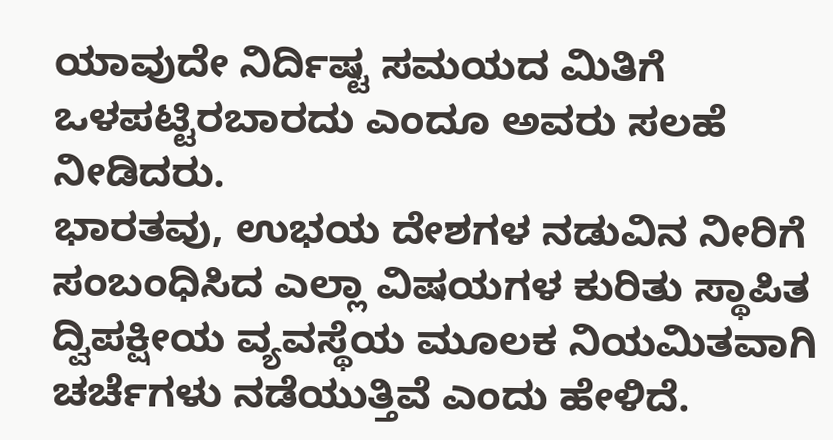ಯಾವುದೇ ನಿರ್ದಿಷ್ಟ ಸಮಯದ ಮಿತಿಗೆ ಒಳಪಟ್ಟಿರಬಾರದು ಎಂದೂ ಅವರು ಸಲಹೆ ನೀಡಿದರು.
ಭಾರತವು, ಉಭಯ ದೇಶಗಳ ನಡುವಿನ ನೀರಿಗೆ ಸಂಬಂಧಿಸಿದ ಎಲ್ಲಾ ವಿಷಯಗಳ ಕುರಿತು ಸ್ಥಾಪಿತ ದ್ವಿಪಕ್ಷೀಯ ವ್ಯವಸ್ಥೆಯ ಮೂಲಕ ನಿಯಮಿತವಾಗಿ ಚರ್ಚೆಗಳು ನಡೆಯುತ್ತಿವೆ ಎಂದು ಹೇಳಿದೆ.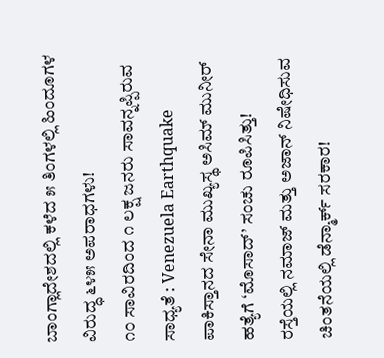ಬಾಂಗ್ಲಾದೇಶದಲ್ಲಿ ಕಳೆದ ೫ ತಿಂಗಳಲ್ಲಿ ಹಿಂದೂಗಳ ವಿರುದ್ಧ ೬೪೫ ಅಪರಾಧಗಳು!
೧೦ ಸಾವಿರದಿಂದ ೧ ಲಕ್ಷ ಜನರು ಸಾವನ್ನಪ್ಪಿರುವ ಸಾಧ್ಯತೆ : Venezuela Earthquake
ಪಾಕಿಸ್ತಾನದ ಸೇನಾ ಮುಖ್ಯಸ್ಥ ಅಸಿಮ್ ಮುನೀರ್ ಹತ್ಯೆಗೆ ‘ಮೊಸಾದ್’ ಸಂಚು ರೂಪಿಸಿತ್ತು!
ರಸ್ತೆಯಲ್ಲಿ ನಮಾಜ್ ಮತ್ತು ಅಜಾನ್ ನಿಷೇಧಿಸುವ ಚಿಂತನೆಯಲ್ಲಿ ಡೆನ್ಮಾರ್ಕ್ ಸರಕಾರ!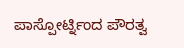ಪಾಸ್ಪೋರ್ಟ್ನಿಂದ ಪೌರತ್ವ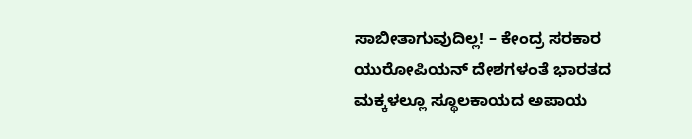ಸಾಬೀತಾಗುವುದಿಲ್ಲ! – ಕೇಂದ್ರ ಸರಕಾರ
ಯುರೋಪಿಯನ್ ದೇಶಗಳಂತೆ ಭಾರತದ ಮಕ್ಕಳಲ್ಲೂ ಸ್ಥೂಲಕಾಯದ ಅಪಾಯ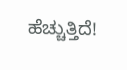ಹೆಚ್ಚುತ್ತಿದೆ!